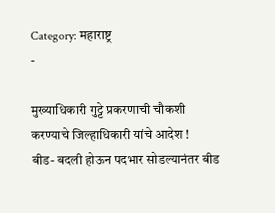Category: महाराष्ट्र
-

मुख्याधिकारी गुट्टे प्रकरणाची चौकशी करण्याचे जिल्हाधिकारी यांचे आदेश !
बीड- बदली होऊन पदभार सोडल्यानंतर बीड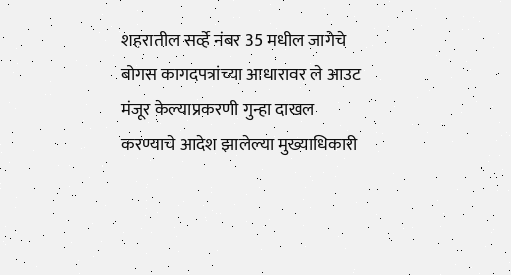शहरातील सर्व्हे नंबर 35 मधील जागेचे बोगस कागदपत्रांच्या आधारावर ले आउट मंजूर केल्याप्रकरणी गुन्हा दाखल करण्याचे आदेश झालेल्या मुख्याधिकारी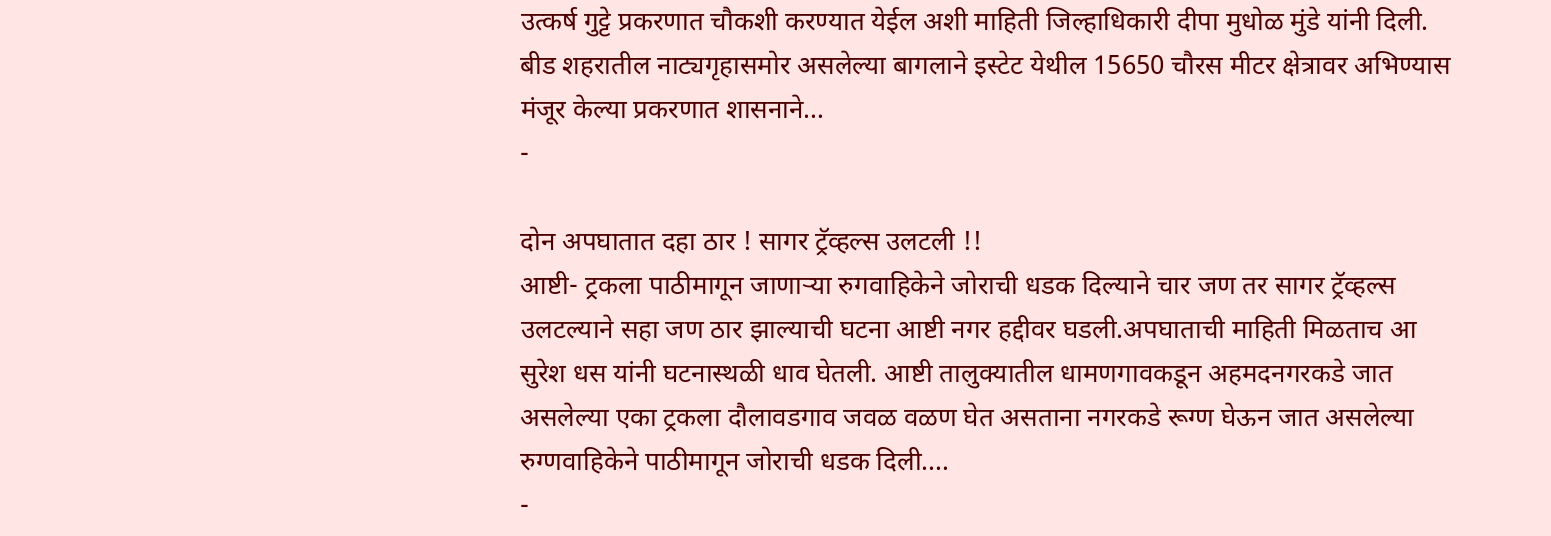उत्कर्ष गुट्टे प्रकरणात चौकशी करण्यात येईल अशी माहिती जिल्हाधिकारी दीपा मुधोळ मुंडे यांनी दिली. बीड शहरातील नाट्यगृहासमोर असलेल्या बागलाने इस्टेट येथील 15650 चौरस मीटर क्षेत्रावर अभिण्यास मंजूर केल्या प्रकरणात शासनाने…
-

दोन अपघातात दहा ठार ! सागर ट्रॅव्हल्स उलटली !!
आष्टी- ट्रकला पाठीमागून जाणाऱ्या रुगवाहिकेने जोराची धडक दिल्याने चार जण तर सागर ट्रॅव्हल्स उलटल्याने सहा जण ठार झाल्याची घटना आष्टी नगर हद्दीवर घडली.अपघाताची माहिती मिळताच आ सुरेश धस यांनी घटनास्थळी धाव घेतली. आष्टी तालुक्यातील धामणगावकडून अहमदनगरकडे जात असलेल्या एका ट्रकला दौलावडगाव जवळ वळण घेत असताना नगरकडे रूग्ण घेऊन जात असलेल्या रुग्णवाहिकेने पाठीमागून जोराची धडक दिली.…
-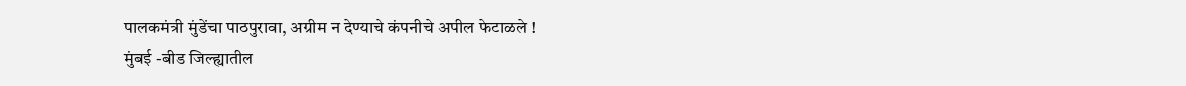पालकमंत्री मुंडेंचा पाठपुरावा, अग्रीम न देण्याचे कंपनीचे अपील फेटाळले !
मुंबई -बीड जिल्ह्यातील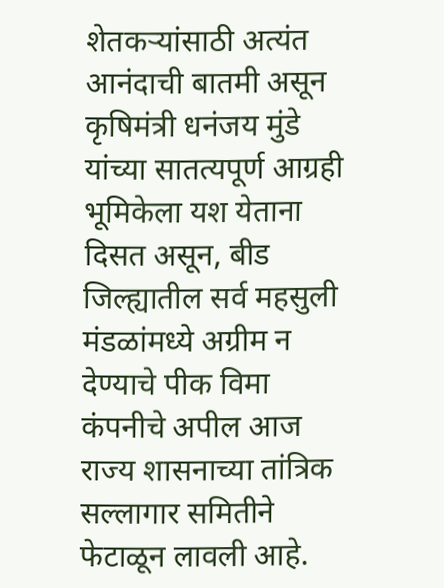शेतकऱ्यांसाठी अत्यंत आनंदाची बातमी असून कृषिमंत्री धनंजय मुंडे यांच्या सातत्यपूर्ण आग्रही भूमिकेला यश येताना दिसत असून, बीड जिल्ह्यातील सर्व महसुली मंडळांमध्ये अग्रीम न देण्याचे पीक विमा कंपनीचे अपील आज राज्य शासनाच्या तांत्रिक सल्लागार समितीने फेटाळून लावली आहे.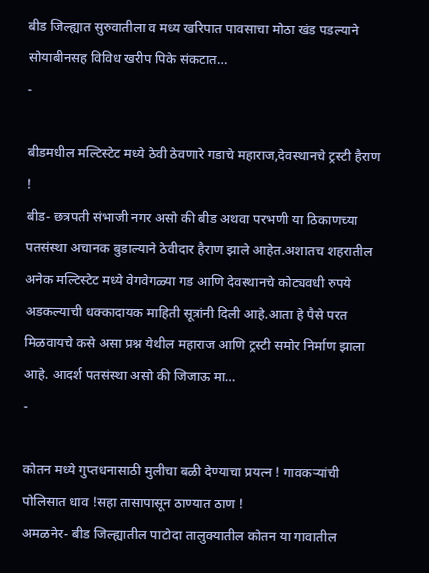बीड जिल्ह्यात सुरुवातीला व मध्य खरिपात पावसाचा मोठा खंड पडल्याने सोयाबीनसह विविध खरीप पिके संकटात…
-

बीडमधील मल्टिस्टेट मध्ये ठेवी ठेवणारे गडाचे महाराज,देवस्थानचे ट्रस्टी हैराण !
बीड- छत्रपती संभाजी नगर असो की बीड अथवा परभणी या ठिकाणच्या पतसंस्था अचानक बुडाल्याने ठेवीदार हैराण झाले आहेत.अशातच शहरातील अनेक मल्टिस्टेट मध्ये वेगवेगळ्या गड आणि देवस्थानचे कोट्यवधी रुपये अडकल्याची धक्कादायक माहिती सूत्रांनी दिली आहे.आता हे पैसे परत मिळवायचे कसे असा प्रश्न येथील महाराज आणि ट्रस्टी समोर निर्माण झाला आहे. आदर्श पतसंस्था असो की जिजाऊ मा…
-

कोतन मध्ये गुप्तधनासाठी मुलीचा बळी देण्याचा प्रयत्न ! गावकऱ्यांची पोलिसात धाव !सहा तासापासून ठाण्यात ठाण !
अमळनेर- बीड जिल्ह्यातील पाटोदा तालुक्यातील कोतन या गावातील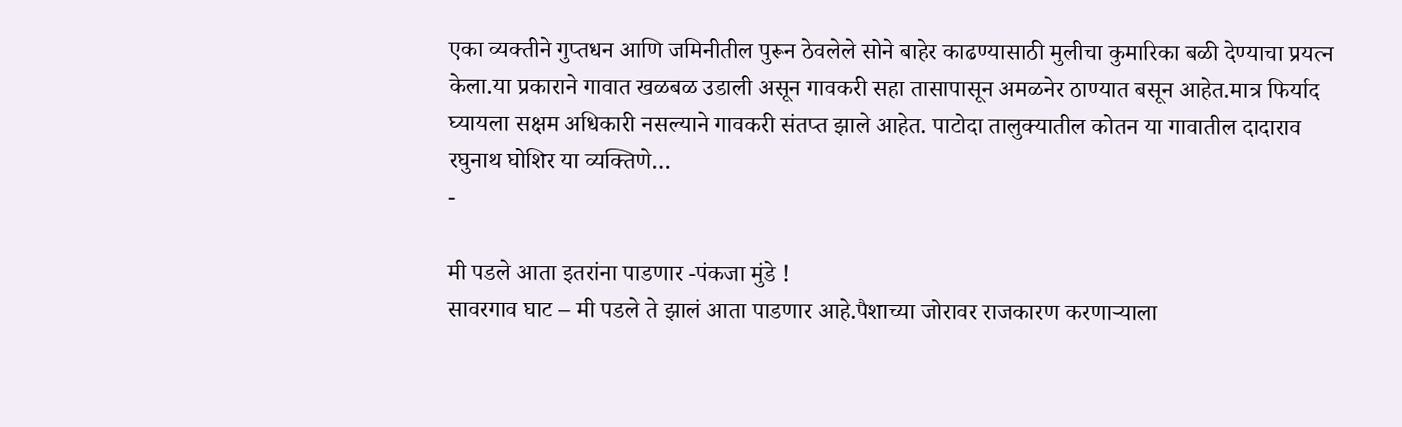एका व्यक्तीने गुप्तधन आणि जमिनीतील पुरून ठेवलेले सोने बाहेर काढण्यासाठी मुलीचा कुमारिका बळी देण्याचा प्रयत्न केला.या प्रकाराने गावात खळबळ उडाली असून गावकरी सहा तासापासून अमळनेर ठाण्यात बसून आहेत.मात्र फिर्याद घ्यायला सक्षम अधिकारी नसल्याने गावकरी संतप्त झाले आहेत. पाटोदा तालुक्यातील कोतन या गावातील दादाराव रघुनाथ घोशिर या व्यक्तिणे…
-

मी पडले आता इतरांना पाडणार -पंकजा मुंडे !
सावरगाव घाट – मी पडले ते झालं आता पाडणार आहे.पैशाच्या जोरावर राजकारण करणाऱ्याला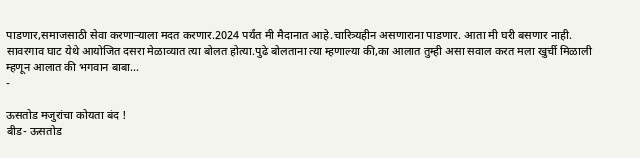पाडणार,समाजसाठी सेवा करणाऱ्याला मदत करणार.2024 पर्यंत मी मैदानात आहे.चारित्र्यहीन असणाराना पाडणार. आता मी घरी बसणार नाही. सावरगाव घाट येथे आयोजित दसरा मेळाव्यात त्या बोलत होत्या.पुढे बोलताना त्या म्हणाल्या की,का आलात तुम्ही असा सवाल करत मला खुर्ची मिळाली म्हणून आलात की भगवान बाबा…
-

ऊसतोड मजुरांचा कोयता बंद !
बीड- ऊसतोड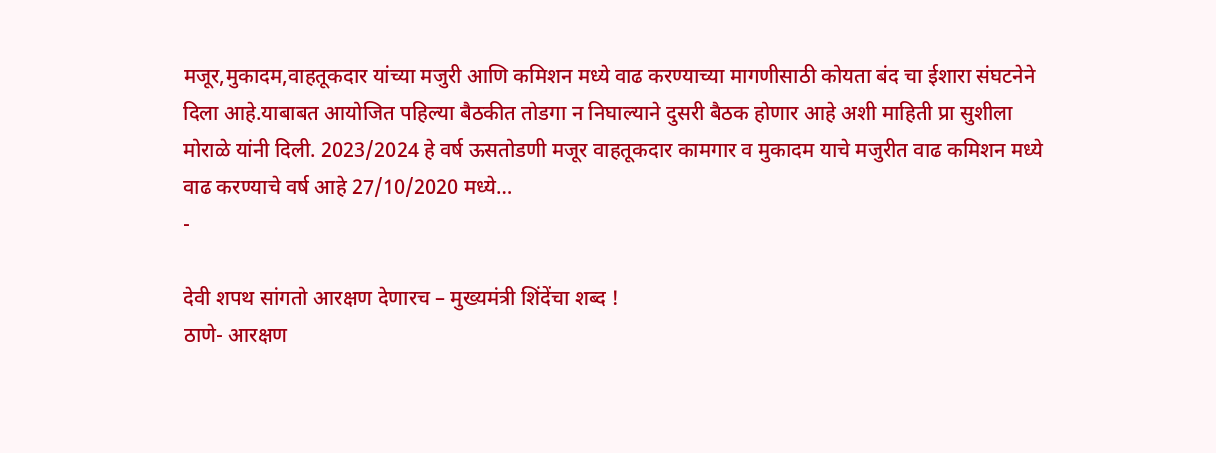मजूर,मुकादम,वाहतूकदार यांच्या मजुरी आणि कमिशन मध्ये वाढ करण्याच्या मागणीसाठी कोयता बंद चा ईशारा संघटनेने दिला आहे.याबाबत आयोजित पहिल्या बैठकीत तोडगा न निघाल्याने दुसरी बैठक होणार आहे अशी माहिती प्रा सुशीला मोराळे यांनी दिली. 2023/2024 हे वर्ष ऊसतोडणी मजूर वाहतूकदार कामगार व मुकादम याचे मजुरीत वाढ कमिशन मध्ये वाढ करण्याचे वर्ष आहे 27/10/2020 मध्ये…
-

देवी शपथ सांगतो आरक्षण देणारच – मुख्यमंत्री शिंदेंचा शब्द !
ठाणे- आरक्षण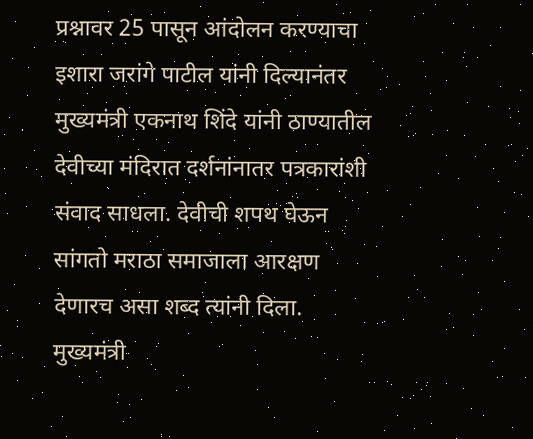प्रश्नावर 25 पासून आंदोलन करण्याचा इशारा जरांगे पाटील यांनी दिल्यानंतर मुख्यमंत्री एकनाथ शिंदे यांनी ठाण्यातील देवीच्या मंदिरात दर्शनांनातर पत्रकारांशी संवाद साधला. देवीची शपथ घेऊन सांगतो मराठा समाजाला आरक्षण देणारच असा शब्द त्यांनी दिला. मुख्यमंत्री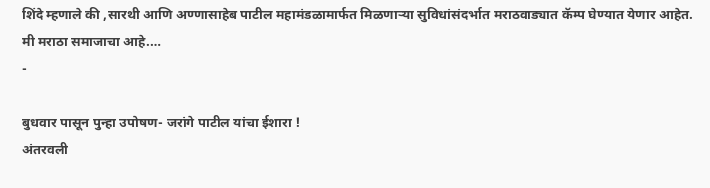शिंदे म्हणाले की ,सारथी आणि अण्णासाहेब पाटील महामंडळामार्फत मिळणाऱ्या सुविधांसंदर्भात मराठवाड्यात कॅम्प घेण्यात येणार आहेत. मी मराठा समाजाचा आहे.…
-

बुधवार पासून पुन्हा उपोषण- जरांगे पाटील यांचा ईशारा !
अंतरवली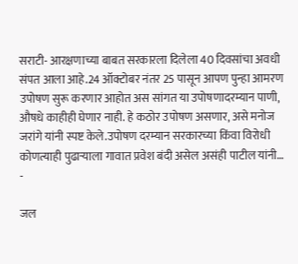सराटी- आरक्षणाच्या बाबत सरकारला दिलेला 40 दिवसांचा अवधी संपत आला आहे.24 ऑक्टोबर नंतर 25 पासून आपण पुन्हा आमरण उपोषण सुरू करणार आहोत अस सांगत या उपोषणादरम्यान पाणी, औषधे काहीही घेणार नाही. हे कठोर उपोषण असणार, असे मनोज जरांगे यांनी स्पष्ट केले.उपोषण दरम्यान सरकारच्या किंवा विरोधी कोणत्याही पुढाऱ्याला गावात प्रवेश बंदी असेल असंही पाटील यांनी…
-

जल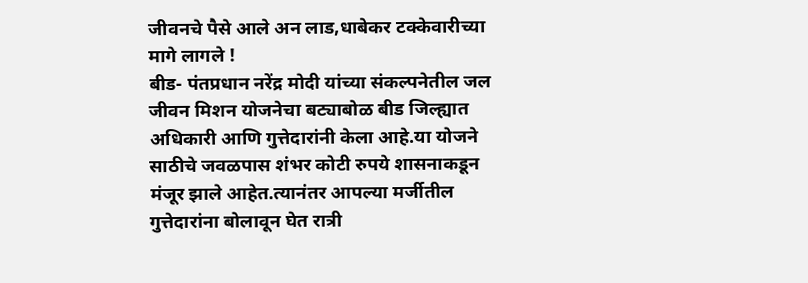जीवनचे पैसे आले अन लाड,धाबेकर टक्केवारीच्या मागे लागले !
बीड- पंतप्रधान नरेंद्र मोदी यांच्या संकल्पनेतील जल जीवन मिशन योजनेचा बट्याबोळ बीड जिल्ह्यात अधिकारी आणि गुत्तेदारांनी केला आहे.या योजने साठीचे जवळपास शंभर कोटी रुपये शासनाकडून मंजूर झाले आहेत.त्यानंतर आपल्या मर्जीतील गुत्तेदारांना बोलावून घेत रात्री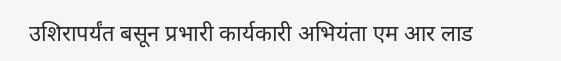उशिरापर्यंत बसून प्रभारी कार्यकारी अभियंता एम आर लाड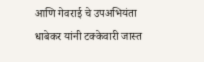आणि गेवराई चे उपअभियंता धाबेकर यांनी टक्केवारी जास्त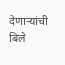देणाऱ्यांची बिले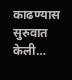काढण्यास सुरुवात केली…